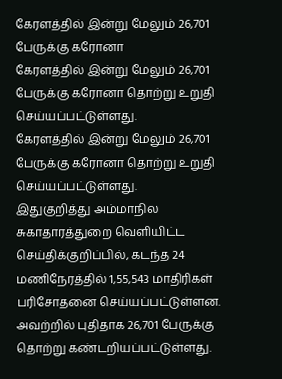கேரளத்தில் இன்று மேலும் 26,701 பேருக்கு கரோனா
கேரளத்தில் இன்று மேலும் 26,701 பேருக்கு கரோனா தொற்று உறுதி செய்யப்பட்டுள்ளது.
கேரளத்தில் இன்று மேலும் 26,701 பேருக்கு கரோனா தொற்று உறுதி செய்யப்பட்டுள்ளது.
இதுகுறித்து அம்மாநில சுகாதாரத்துறை வெளியிட்ட செய்திக்குறிப்பில், கடந்த 24 மணிநேரத்தில் 1,55,543 மாதிரிகள் பரிசோதனை செய்யப்பட்டுள்ளன. அவற்றில் புதிதாக 26,701 பேருக்கு தொற்று கண்டறியப்பட்டுள்ளது.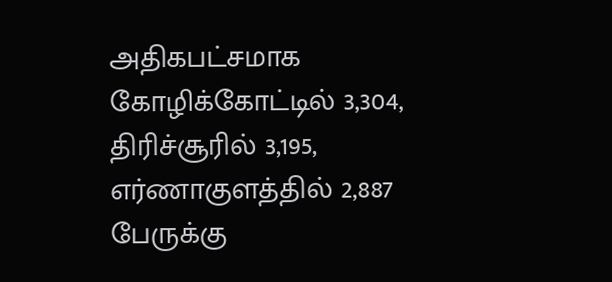அதிகபட்சமாக கோழிக்கோட்டில் 3,304, திரிச்சூரில் 3,195, எர்ணாகுளத்தில் 2,887 பேருக்கு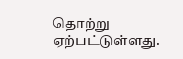தொற்று ஏற்பட்டுள்ளது.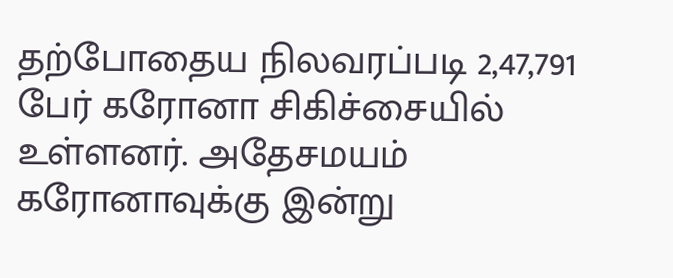தற்போதைய நிலவரப்படி 2,47,791 பேர் கரோனா சிகிச்சையில் உள்ளனர். அதேசமயம் கரோனாவுக்கு இன்று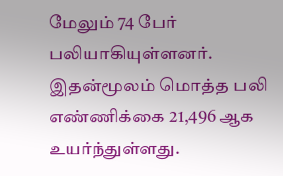மேலும் 74 பேர் பலியாகியுள்ளனர்.
இதன்மூலம் மொத்த பலி எண்ணிக்கை 21,496 ஆக உயர்ந்துள்ளது.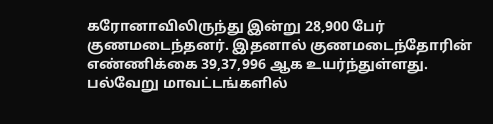கரோனாவிலிருந்து இன்று 28,900 பேர் குணமடைந்தனர். இதனால் குணமடைந்தோரின் எண்ணிக்கை 39,37,996 ஆக உயர்ந்துள்ளது.
பல்வேறு மாவட்டங்களில்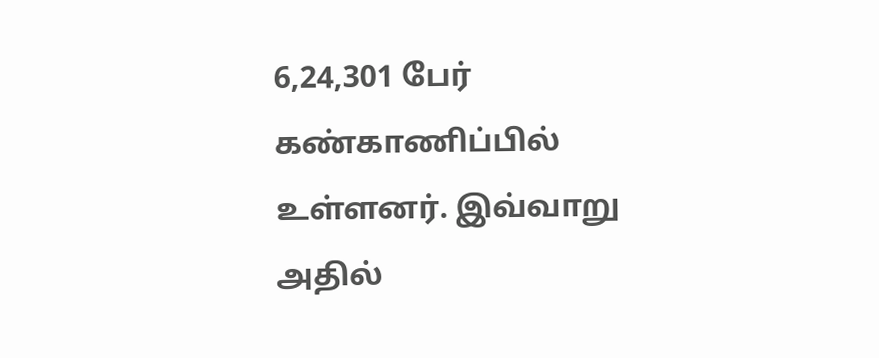6,24,301 பேர் கண்காணிப்பில் உள்ளனர். இவ்வாறு அதில்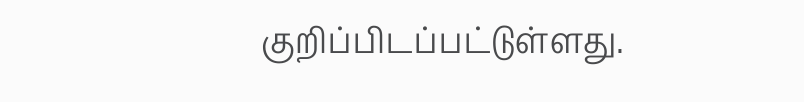குறிப்பிடப்பட்டுள்ளது.